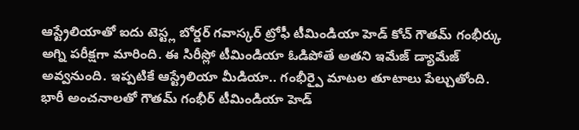ఆస్ట్రేలియాతో ఐదు టెస్ట్ల బోర్డర్ గవాస్కర్ ట్రోఫీ టీమిండియా హెడ్ కోచ్ గౌతమ్ గంభీర్కు అగ్ని పరీక్షగా మారింది. ఈ సిరీస్లో టీమిండియా ఓడిపోతే అతని ఇమేజ్ డ్యామేజ్ అవ్వనుంది. ఇప్పటికే ఆస్ట్రేలియా మీడియా.. గంభీర్పై మాటల తూటాలు పేల్చుతోంది.
భారీ అంచనాలతో గౌతమ్ గంభీర్ టీమిండియా హెడ్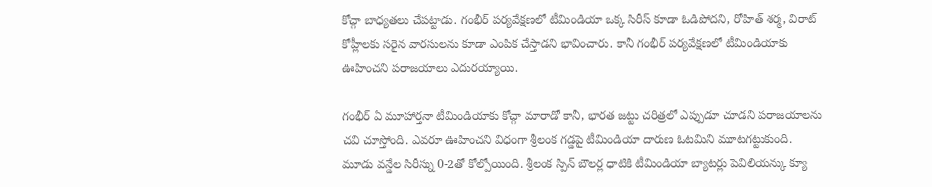కోచ్గా బాధ్యతలు చేపట్టాడు. గంభీర్ పర్యవేక్షణలో టీమిండియా ఒక్క సిరీస్ కూడా ఓడిపోదని, రోహిత్ శర్మ, విరాట్ కోహ్లీలకు సరైన వారసులను కూడా ఎంపిక చేస్తాడని భావించారు. కానీ గంభీర్ పర్యవేక్షణలో టీమిండియాకు ఊహించని పరాజయాలు ఎదురయ్యాయి.

గంభీర్ ఏ మూహార్తనా టీమిండియాకు కోచ్గా మారాడో కానీ, భారత జట్టు చరిత్రలో ఎప్పుడూ చూడని పరాజయాలను చవి చూస్తోంది. ఎవరూ ఊహించని విధంగా శ్రీలంక గడ్డపై టీమిండియా దారుణ ఓటమిని మూటగట్టుకుంది.
మూడు వన్డేల సిరీస్ను 0-2తో కోల్పోయింది. శ్రీలంక స్పిన్ బౌలర్ల ధాటికి టీమిండియా బ్యాటర్లు పెవిలియన్కు క్యూ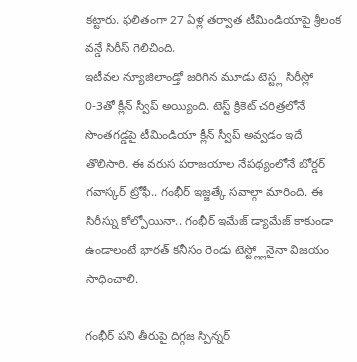కట్టారు. ఫలితంగా 27 ఏళ్ల తర్వాత టీమిండియాపై శ్రీలంక వన్డే సిరీస్ గెలిచింది.
ఇటీవల న్యూజిలాండ్తో జరిగిన మూడు టెస్ట్ల సిరీస్లో 0-3తో క్లీన్ స్వీప్ అయ్యింది. టెస్ట్ క్రికెట్ చరిత్రలోనే సొంతగడ్డపై టీమిండియా క్లీన్ స్వీప్ అవ్వడం ఇదే తొలిసారి. ఈ వరుస పరాజయాల నేపథ్యంలోనే బోర్డర్ గవాస్కర్ ట్రోఫీ.. గంభీర్ ఇజ్జత్కే సవాల్గా మారింది. ఈ సిరీస్ను కోల్పోయినా.. గంభీర్ ఇమేజ్ డ్యామేజ్ కాకుండా ఉండాలంటే భారత్ కనీసం రెండు టెస్ట్ల్లోనైనా విజయం సాధించాలి.

గంభీర్ పని తీరుపై దిగ్గజ స్పిన్నర్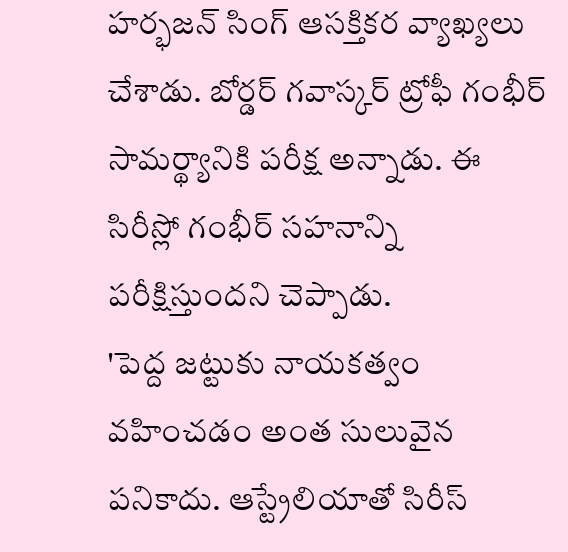హర్భజన్ సింగ్ ఆసక్తికర వ్యాఖ్యలు చేశాడు. బోర్డర్ గవాస్కర్ ట్రోఫీ గంభీర్ సామర్థ్యానికి పరీక్ష అన్నాడు. ఈ సిరీస్లో గంభీర్ సహనాన్ని పరీక్షిస్తుందని చెప్పాడు.
'పెద్ద జట్టుకు నాయకత్వం వహించడం అంత సులువైన పనికాదు. ఆస్ట్రేలియాతో సిరీస్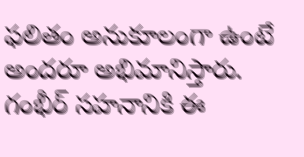ఫలితం అనుకూలంగా ఉంటే అందరూ అభిమానిస్తారు. గంభీర్ సహనానికి ఈ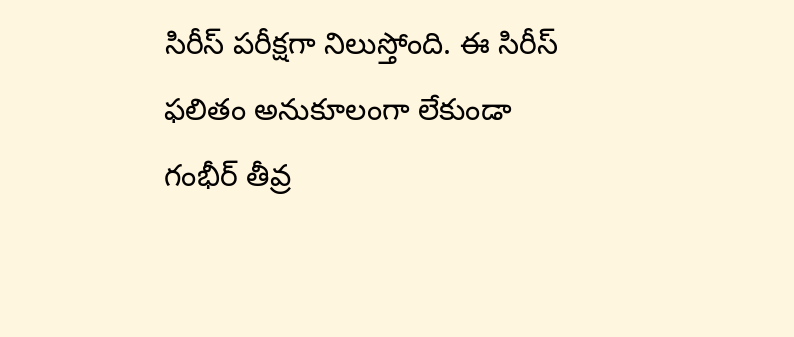సిరీస్ పరీక్షగా నిలుస్తోంది. ఈ సిరీస్ ఫలితం అనుకూలంగా లేకుండా గంభీర్ తీవ్ర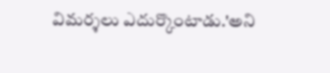విమర్శలు ఎదుర్కొంటాడు.'అని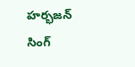హర్భజన్ సింగ్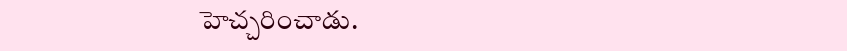హెచ్చరించాడు.